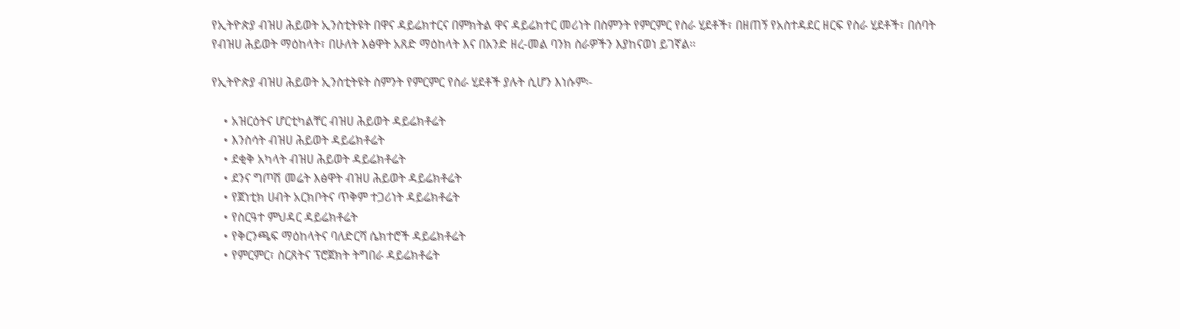የኢትዮጵያ ብዝሀ ሕይወት ኢንስቲትዩት በዋና ዳይሬክተርና በምክትል ዋና ዳይሬክተር መሪነት በስምንት የምርምር የስራ ሂደቶች፣ በዘጠኝ የአስተዳደር ዘርፍ የስራ ሂደቶች፣ በሰባት የብዝሀ ሕይወት ማዕከላት፣ በሁለት እፅዋት አጸድ ማዕከላት እና በአንድ ዘረ-መል ባንክ ስራዎችን እያከናወነ ይገኛል፡፡

የኢትዮጵያ ብዝሀ ሕይወት ኢንስቲትዩት ስምንት የምርምር የስራ ሂደቶች ያሉት ሲሆን እነሱም፡-

    • አዝርዕትና ሆርቲካልቸር ብዝሀ ሕይወት ዳይሬክቶሬት
    • እንስሳት ብዝሀ ሕይወት ዳይሬክቶሬት
    • ደቂቅ አካላት ብዝሀ ሕይወት ዳይሬክቶሬት
    • ደንና ግጦሽ መሬት እፅዋት ብዝሀ ሕይወት ዳይሬክቶሬት
    • የጀነቲክ ሀብት አርክቦትና ጥቅም ተጋሪነት ዳይሬክቶሬት
    • የስርዓተ ምህዳር ዳይሬክቶሬት
    • የቅርንጫፍ ማዕከላትና ባለድርሻ ሴክተሮች ዳይሬክቶሬት
    • የምርምር፣ ስርጸትና ፕሮጀክት ትግበራ ዳይሬክቶሬት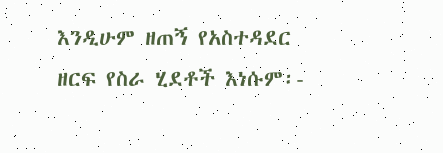እንዲሁም ዘጠኝ የአስተዳደር ዘርፍ የስራ ሂደቶች እነሱም፡-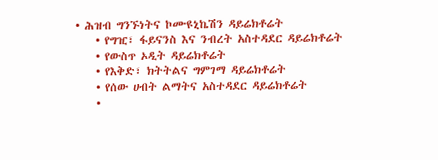• ሕዝብ ግንኙነትና ኮሙዩኒኬሽን ዳይሬክቶሬት
    • የግዢ፣ ፋይናንስ እና ንብረት አስተዳደር ዳይሬክቶሬት
    • የውስጥ ኦዲት ዳይሬክቶሬት
    • የእቅድ፣ ክትትልና ግምገማ ዳይሬክቶሬት
    • የሰው ሀብት ልማትና አስተዳደር ዳይሬክቶሬት
    •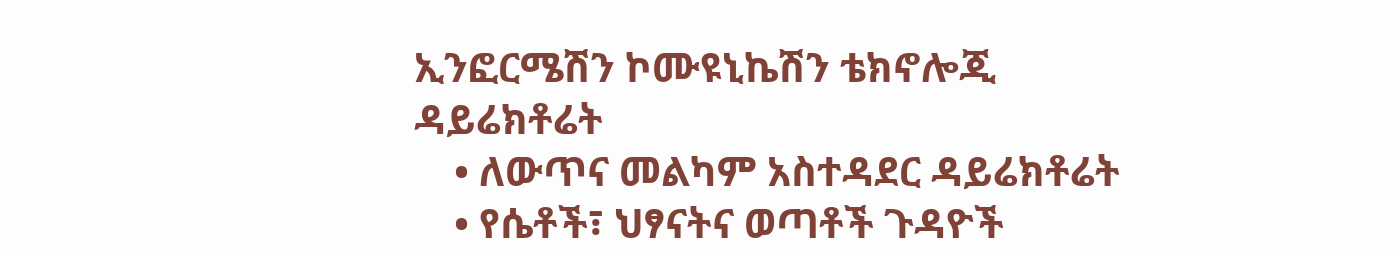ኢንፎርሜሽን ኮሙዩኒኬሽን ቴክኖሎጂ ዳይሬክቶሬት
    • ለውጥና መልካም አስተዳደር ዳይሬክቶሬት
    • የሴቶች፣ ህፃናትና ወጣቶች ጉዳዮች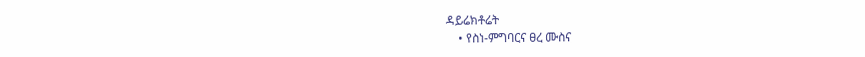ዳይሬክቶሬት
    • የስነ-ምግባርና ፀረ ሙስና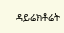ዳይሬክቶሬት